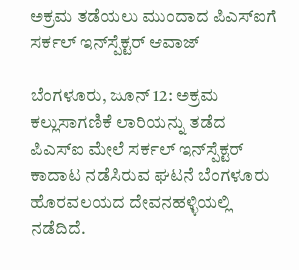ಅಕ್ರಮ ತಡೆಯಲು ಮುಂದಾದ ಪಿಎಸ್‌ಐಗೆ ಸರ್ಕಲ್ ಇನ್‌ಸ್ಪೆಕ್ಟರ್ ಆವಾಜ್

ಬೆಂಗಳೂರು, ಜೂನ್ 12: ಅಕ್ರಮ ಕಲ್ಲುಸಾಗಣಿಕೆ ಲಾರಿಯನ್ನು ತಡೆದ ಪಿಎಸ್‌ಐ ಮೇಲೆ ಸರ್ಕಲ್ ಇನ್‌ಸ್ಪೆಕ್ಟರ್ ಕಾದಾಟ ನಡೆಸಿರುವ ಘಟನೆ ಬೆಂಗಳೂರು ಹೊರವಲಯದ ದೇವನಹಳ್ಳಿಯಲ್ಲಿ ನಡೆದಿದೆ.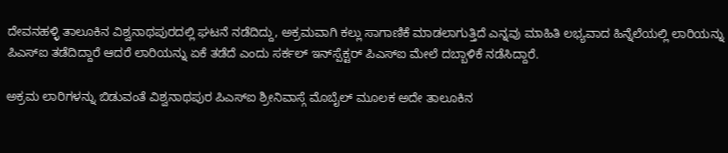ದೇವನಹಳ್ಳಿ ತಾಲೂಕಿನ ವಿಶ್ವನಾಥಪುರದಲ್ಲಿ ಘಟನೆ ನಡೆದಿದ್ದು, ಅಕ್ರಮವಾಗಿ ಕಲ್ಲು ಸಾಗಾಣಿಕೆ ಮಾಡಲಾಗುತ್ತಿದೆ ಎನ್ನವು ಮಾಹಿತಿ ಲಭ್ಯವಾದ ಹಿನ್ನೆಲೆಯಲ್ಲಿ ಲಾರಿಯನ್ನು ಪಿಎಸ್‌ಐ ತಡೆದಿದ್ದಾರೆ ಆದರೆ ಲಾರಿಯನ್ನು ಏಕೆ ತಡೆದೆ ಎಂದು ಸರ್ಕಲ್ ಇನ್‌ಸ್ಪೆಕ್ಟರ್ ಪಿಎಸ್‌ಐ ಮೇಲೆ ದಬ್ಬಾಳಿಕೆ ನಡೆಸಿದ್ದಾರೆ.

ಅಕ್ರಮ ಲಾರಿಗಳನ್ನು ಬಿಡುವಂತೆ ವಿಶ್ವನಾಥಪುರ ಪಿಎಸ್ಐ ಶ್ರೀನಿವಾಸ್ಗೆ ಮೊಬೈಲ್ ಮೂಲಕ ಅದೇ ತಾಲೂಕಿನ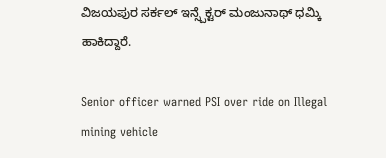ವಿಜಯಪುರ ಸರ್ಕಲ್ ಇನ್ಸ್ಪೆಕ್ಟರ್ ಮಂಜುನಾಥ್ ಧಮ್ಕಿ ಹಾಕಿದ್ದಾರೆ.

Senior officer warned PSI over ride on Illegal mining vehicle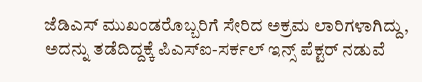ಜೆಡಿಎಸ್ ಮುಖಂಡರೊಬ್ಬರಿಗೆ ಸೇರಿದ ಅಕ್ರಮ ಲಾರಿಗಳಾಗಿದ್ದು, ಅದನ್ನು ತಡೆದಿದ್ದಕ್ಕೆ ಪಿಎಸ್ಐ-ಸರ್ಕಲ್ ಇನ್ಸ್ ಪೆಕ್ಟರ್ ನಡುವೆ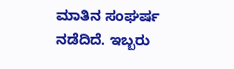ಮಾತಿನ ಸಂಘರ್ಷ ನಡೆದಿದೆ. ಇಬ್ಬರು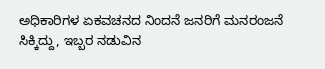ಅಧಿಕಾರಿಗಳ ಏಕವಚನದ ನಿಂದನೆ ಜನರಿಗೆ ಮನರಂಜನೆ ಸಿಕ್ಕಿದ್ದು, ಇಬ್ಬರ ನಡುವಿನ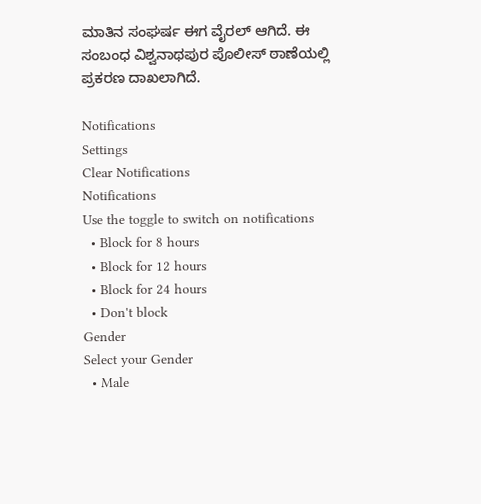ಮಾತಿನ ಸಂಘರ್ಷ ಈಗ ವೈರಲ್ ಆಗಿದೆ. ಈ ಸಂಬಂಧ ವಿಶ್ವನಾಥಪುರ ಪೊಲೀಸ್ ಠಾಣೆಯಲ್ಲಿ ಪ್ರಕರಣ ದಾಖಲಾಗಿದೆ.

Notifications
Settings
Clear Notifications
Notifications
Use the toggle to switch on notifications
  • Block for 8 hours
  • Block for 12 hours
  • Block for 24 hours
  • Don't block
Gender
Select your Gender
  • Male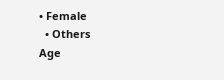• Female
  • Others
Age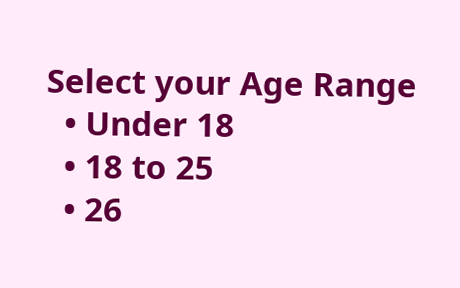Select your Age Range
  • Under 18
  • 18 to 25
  • 26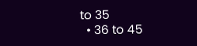to 35
  • 36 to 45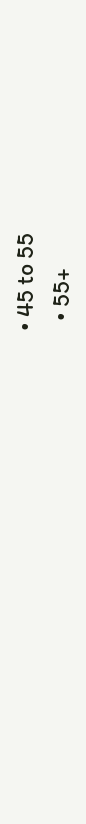• 45 to 55
  • 55+